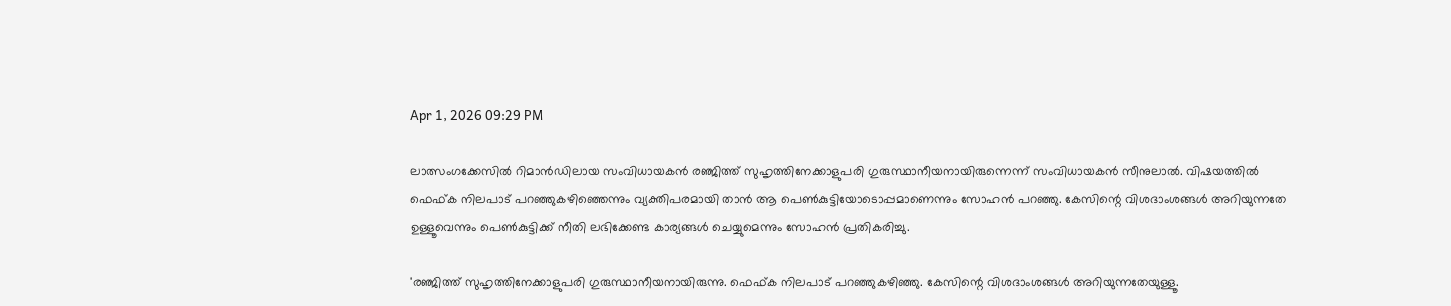Apr 1, 2026 09:29 PM

ലാത്സംഗക്കേസില്‍ റിമാന്‍ഡിലായ സംവിധായകന്‍ രഞ്ജിത്ത് സുഹൃത്തിനേക്കാളുപരി ഗുരുസ്ഥാനീയനായിരുന്നെന്ന് സംവിധായകന്‍ സീനുലാല്‍. വിഷയത്തില്‍ ഫെഫ്ക നിലപാട് പറഞ്ഞുകഴിഞ്ഞെന്നും വ്യക്തിപരമായി താന്‍ ആ പെണ്‍കുട്ടിയോടൊപ്പമാണെന്നും സോഹന്‍ പറഞ്ഞു. കേസിന്റെ വിശദാംശങ്ങള്‍ അറിയുന്നതേ ഉള്ളൂവെന്നും പെണ്‍കുട്ടിക്ക് നീതി ലഭിക്കേണ്ട കാര്യങ്ങള്‍ ചെയ്യുമെന്നും സോഹന്‍ പ്രതികരിച്ചു.

'രഞ്ജിത്ത് സുഹൃത്തിനേക്കാളുപരി ഗുരുസ്ഥാനീയനായിരുന്നു. ഫെഫ്ക നിലപാട് പറഞ്ഞുകഴിഞ്ഞു. കേസിന്റെ വിശദാംശങ്ങള്‍ അറിയുന്നതേയുള്ളൂ.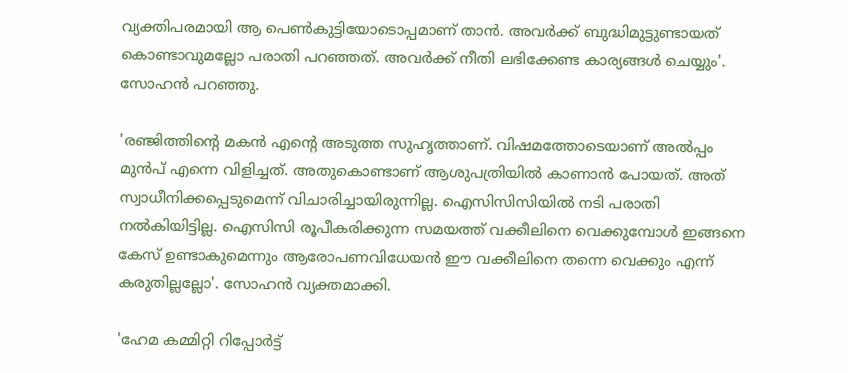വ്യക്തിപരമായി ആ പെണ്‍കുട്ടിയോടൊപ്പമാണ് താന്‍. അവര്‍ക്ക് ബുദ്ധിമുട്ടുണ്ടായത് കൊണ്ടാവുമല്ലോ പരാതി പറഞ്ഞത്. അവര്‍ക്ക് നീതി ലഭിക്കേണ്ട കാര്യങ്ങള്‍ ചെയ്യും'. സോഹന്‍ പറഞ്ഞു.

'രഞ്ജിത്തിന്റെ മകന്‍ എന്റെ അടുത്ത സുഹൃത്താണ്. വിഷമത്തോടെയാണ് അല്‍പ്പം മുന്‍പ് എന്നെ വിളിച്ചത്. അതുകൊണ്ടാണ് ആശുപത്രിയില്‍ കാണാന്‍ പോയത്. അത് സ്വാധീനിക്കപ്പെടുമെന്ന് വിചാരിച്ചായിരുന്നില്ല. ഐസിസിസിയില്‍ നടി പരാതി നല്‍കിയിട്ടില്ല. ഐസിസി രൂപീകരിക്കുന്ന സമയത്ത് വക്കീലിനെ വെക്കുമ്പോള്‍ ഇങ്ങനെ കേസ് ഉണ്ടാകുമെന്നും ആരോപണവിധേയന്‍ ഈ വക്കീലിനെ തന്നെ വെക്കും എന്ന് കരുതില്ലല്ലോ'. സോഹന്‍ വ്യക്തമാക്കി.

'ഹേമ കമ്മിറ്റി റിപ്പോര്‍ട്ട്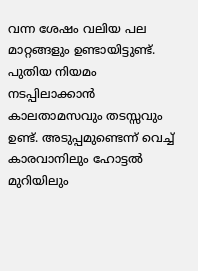വന്ന ശേഷം വലിയ പല മാറ്റങ്ങളും ഉണ്ടായിട്ടുണ്ട്. പുതിയ നിയമം നടപ്പിലാക്കാന്‍ കാലതാമസവും തടസ്സവും ഉണ്ട്. അടുപ്പമുണ്ടെന്ന് വെച്ച് കാരവാനിലും ഹോട്ടല്‍ മുറിയിലും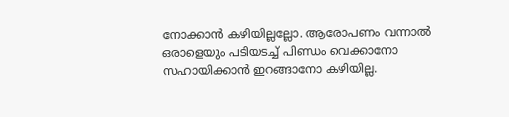നോക്കാന്‍ കഴിയില്ലല്ലോ. ആരോപണം വന്നാല്‍ ഒരാളെയും പടിയടച്ച് പിണ്ഡം വെക്കാനോ സഹായിക്കാന്‍ ഇറങ്ങാനോ കഴിയില്ല.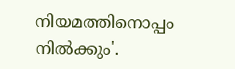നിയമത്തിനൊപ്പം നില്‍ക്കും'.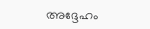അദ്ദേഹം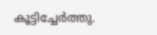കൂട്ടിച്ചേര്‍ത്തു.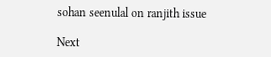sohan seenulal on ranjith issue

Next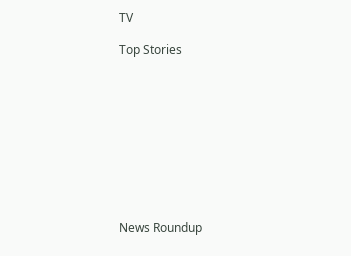TV

Top Stories










News Roundup